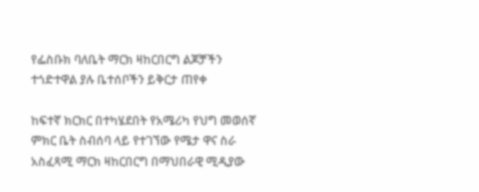የፌስቡክ ባለቤት ማርክ ዛከርበርግ ልጆቻችን ተጎድተዋል ያሉ ቤተሰቦችን ይቅርታ ጠየቀ

ከፍተኛ ክርክር በተካሄደበት የአሜሪካ የህግ መወሰኛ ምክር ቤት ስብሰባ ላይ የተገኘው የሜታ ዋና ስራ አስፈጻሚ ማርክ ዛከርበርግ በማህበራዊ ሚዲያው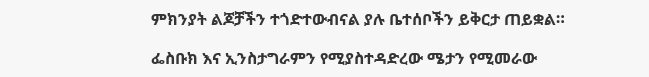ምክንያት ልጆቻችን ተጎድተውብናል ያሉ ቤተሰቦችን ይቅርታ ጠይቋል።

ፌስቡክ እና ኢንስታግራምን የሚያስተዳድረው ሜታን የሚመራው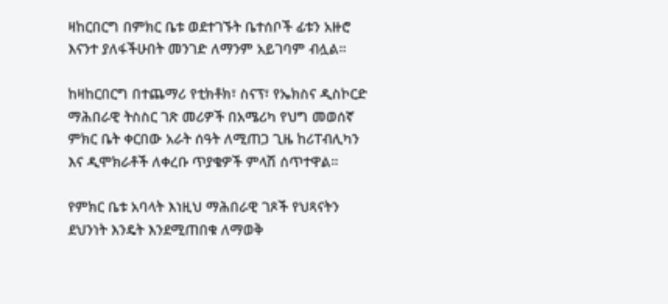ዛከርበርግ በምክር ቤቱ ወደተገኙት ቤተሰቦች ፊቱን አዙሮ እናንተ ያለፋችሁበት መንገድ ለማንም አይገባም ብሏል።

ከዛከርበርግ በተጨማሪ የቲክቶክ፣ ስናፕ፣ የኤክስና ዲስኮርድ ማሕበራዊ ትስስር ገጽ መሪዎች በአሜሪካ የህግ መወሰኛ ምክር ቤት ቀርበው አራት ሰዓት ለሚጠጋ ጊዜ ከሪፐብሊካን እና ዲሞክራቶች ለቀረቡ ጥያቄዎች ምላሽ ሰጥተዋል።

የምክር ቤቱ አባላት እነዚህ ማሕበራዊ ገጾች የህጻናትን ደህንነት እንዴት እንደሚጠበቁ ለማወቅ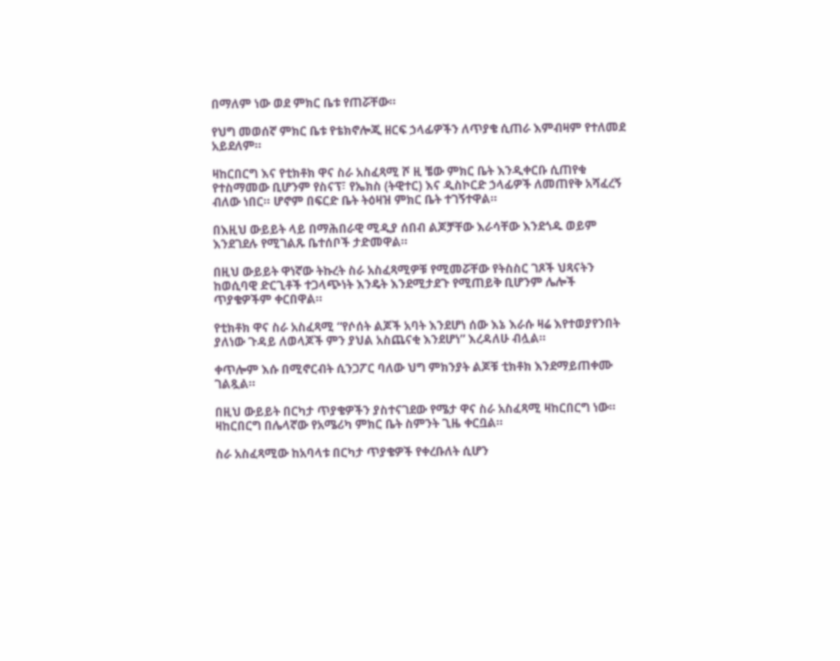በማለም ነው ወደ ምክር ቤቱ የጠሯቸው።

የህግ መወሰኛ ምክር ቤቱ የቴክኖሎጂ ዘርፍ ኃላፊዎችን ለጥያቄ ሲጠራ እምብዛም የተለመደ አይደለም።

ዛከርበርግ እና የቲክቶክ ዋና ስራ አስፈጻሚ ሾ ዚ ቼው ምክር ቤት እንዲቀርቡ ሲጠየቁ የተስማመው ቢሆንም የስናፕ፣ የኤክስ (ትዊተር) እና ዲስኮርድ ኃላፊዎች ለመጠየቅ አሻፈረኝ ብለው ነበር። ሆኖም በፍርድ ቤት ትዕዛዝ ምክር ቤት ተገኝተዋል።

በእዚህ ውይይት ላይ በማሕበራዊ ሚዲያ ሰበብ ልጆቻቸው እራሳቸው እንደጎዱ ወይም እንደገደሉ የሚገልጹ ቤተሰቦች ታድመዋል።

በዚህ ውይይት ዋነኛው ትኩረት ስራ አስፈጻሚዎቹ የሚመሯቸው የትስስር ገጾች ህጻናትን ከወሲባዊ ድርጊቶች ተጋላጭነት እንዴት እንደሚታደጉ የሚጠይቅ ቢሆንም ሌሎች ጥያቄዎችም ቀርበዋል።

የቲክቶክ ዋና ስራ አስፈጻሚ “የሶሰት ልጆች አባት እንደሆነ ሰው እኔ እራሱ ዛሬ እየተወያየንበት ያለነው ጉዳይ ለወላጆች ምን ያህል አስጨናቂ እንደሆነ” እረዳለሁ ብሏል።

ቀጥሎም እሱ በሚኖርብት ሲንጋፖር ባለው ህግ ምክንያት ልጆቹ ቲክቶክ እንደማይጠቀሙ ገልጿል።

በዚህ ውይይት በርካታ ጥያቄዎችን ያስተናገደው የሜታ ዋና ስራ አስፈጻሚ ዛከርበርግ ነው። ዛከርበርግ በሌላኛው የአሜሪካ ምክር ቤት ስምንት ጊዜ ቀርቧል።

ስራ አስፈጻሚው ከአባላቱ በርካታ ጥያቄዎች የቀረቡለት ሲሆን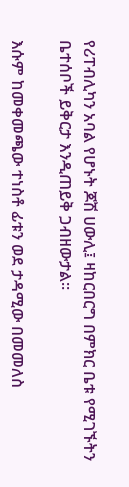የሪፐብሊካን አባል የሆኑት ጆሽ ሀውሊ፤ ዛከርበርግ በምክር ቤቱ የሚገኙትን ቤተሰቦች ይቅርታ እንዲጠይቅ ጋብዘውታል።

እሱም ከመቀመጫው ተነስቶ ፊቱን ወደ ታዳሚው በመመለስ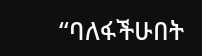“ባለፋችሁበት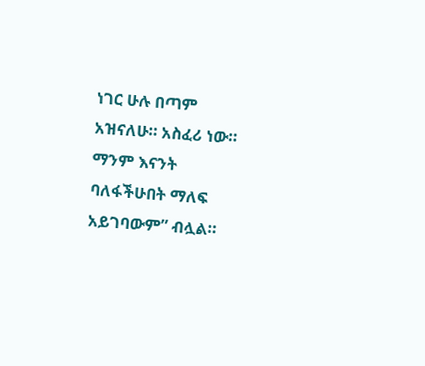ነገር ሁሉ በጣም አዝናለሁ። አስፈሪ ነው። ማንም እናንት ባለፋችሁበት ማለፍ አይገባውም” ብሏል።